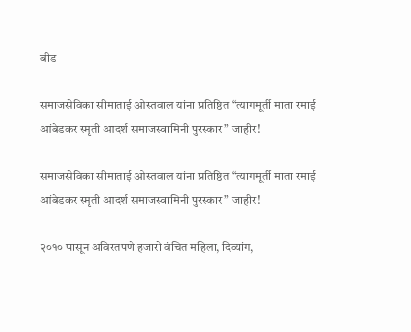बीड

समाजसेविका सीमाताई ओस्तवाल यांना प्रतिष्ठित “त्यागमूर्ती माता रमाई आंबेडकर स्मृती आदर्श समाजस्वामिनी पुरस्कार” जाहीर!

समाजसेविका सीमाताई ओस्तवाल यांना प्रतिष्ठित “त्यागमूर्ती माता रमाई आंबेडकर स्मृती आदर्श समाजस्वामिनी पुरस्कार” जाहीर!

२०१० पासून अविरतपणे हजारो वंचित महिला, दिव्यांग,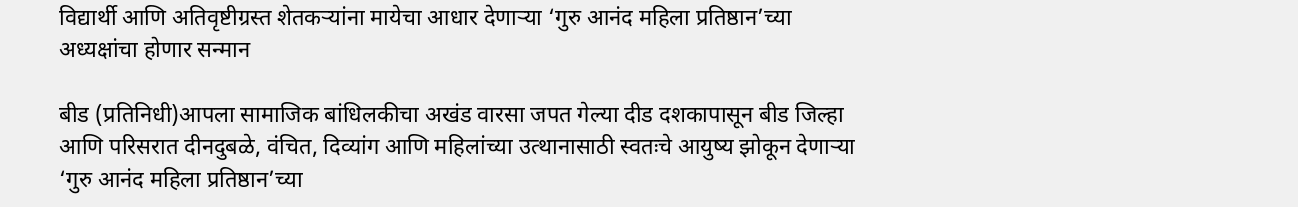विद्यार्थी आणि अतिवृष्टीग्रस्त शेतकऱ्यांना मायेचा आधार देणाऱ्या ‘गुरु आनंद महिला प्रतिष्ठान’च्या अध्यक्षांचा होणार सन्मान

बीड (प्रतिनिधी)आपला सामाजिक बांधिलकीचा अखंड वारसा जपत गेल्या दीड दशकापासून बीड जिल्हा आणि परिसरात दीनदुबळे, वंचित, दिव्यांग आणि महिलांच्या उत्थानासाठी स्वतःचे आयुष्य झोकून देणाऱ्या ‘गुरु आनंद महिला प्रतिष्ठान’च्या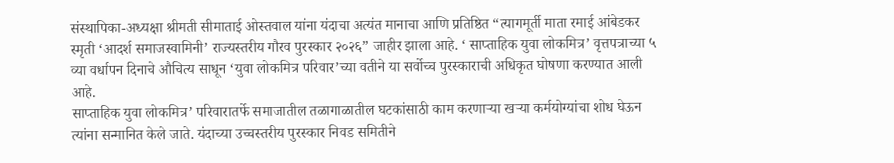संस्थापिका-अध्यक्षा श्रीमती सीमाताई ओस्तवाल यांना यंदाचा अत्यंत मानाचा आणि प्रतिष्ठित “त्यागमूर्ती माता रमाई आंबेडकर स्मृती ‘आदर्श समाजस्वामिनी’ राज्यस्तरीय गौरव पुरस्कार २०२६” जाहीर झाला आहे. ‘ साप्ताहिक युवा लोकमित्र’ वृत्तपत्राच्या ५ व्या वर्धापन दिनाचे औचित्य साधून ‘युवा लोकमित्र परिवार’च्या वतीने या सर्वोच्च पुरस्काराची अधिकृत घोषणा करण्यात आली आहे.
साप्ताहिक युवा लोकमित्र’ परिवारातर्फे समाजातील तळागाळातील घटकांसाठी काम करणाऱ्या खऱ्या कर्मयोग्यांचा शोध घेऊन त्यांना सन्मानित केले जाते. यंदाच्या उच्चस्तरीय पुरस्कार निवड समितीने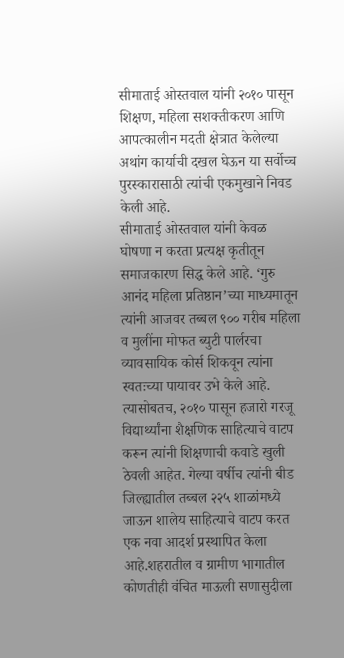सीमाताई ओस्तवाल यांनी २०१० पासून शिक्षण, महिला सशक्तीकरण आणि आपत्कालीन मदती क्षेत्रात केलेल्या अथांग कार्याची दखल घेऊन या सर्वोच्च पुरस्कारासाठी त्यांची एकमुखाने निवड केली आहे.
सीमाताई ओस्तवाल यांनी केवळ घोषणा न करता प्रत्यक्ष कृतीतून समाजकारण सिद्ध केले आहे. ‘गुरु आनंद महिला प्रतिष्ठान’च्या माध्यमातून त्यांनी आजवर तब्बल ९०० गरीब महिला व मुलींना मोफत ब्युटी पार्लरचा व्यावसायिक कोर्स शिकवून त्यांना स्वतःच्या पायावर उभे केले आहे. त्यासोबतच, २०१० पासून हजारो गरजू विद्यार्थ्यांना शैक्षणिक साहित्याचे वाटप करून त्यांनी शिक्षणाची कवाडे खुली ठेवली आहेत. गेल्या वर्षीच त्यांनी बीड जिल्ह्यातील तब्बल २२५ शाळांमध्ये जाऊन शालेय साहित्याचे वाटप करत एक नवा आदर्श प्रस्थापित केला आहे.शहरातील व ग्रामीण भागातील कोणतीही वंचित माऊली सणासुदीला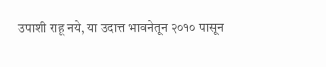उपाशी राहू नये, या उदात्त भावनेतून २०१० पासून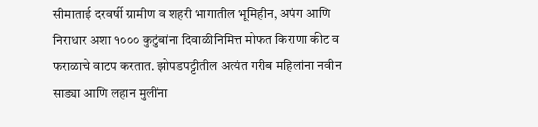सीमाताई दरवर्षी ग्रामीण व शहरी भागातील भूमिहीन, अपंग आणि निराधार अशा १००० कुटुंबांना दिवाळीनिमित्त मोफत किराणा कीट व फराळाचे वाटप करतात. झोपडपट्टीतील अत्यंत गरीब महिलांना नवीन साड्या आणि लहान मुलींना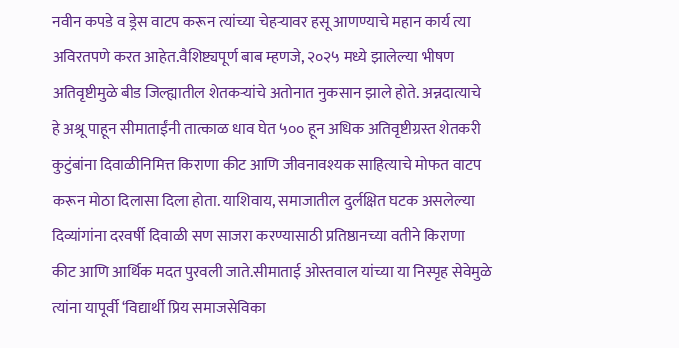नवीन कपडे व ड्रेस वाटप करून त्यांच्या चेहऱ्यावर हसू आणण्याचे महान कार्य त्या अविरतपणे करत आहेत.वैशिष्ट्यपूर्ण बाब म्हणजे, २०२५ मध्ये झालेल्या भीषण अतिवृष्टीमुळे बीड जिल्ह्यातील शेतकऱ्यांचे अतोनात नुकसान झाले होते. अन्नदात्याचे हे अश्रू पाहून सीमाताईंनी तात्काळ धाव घेत ५०० हून अधिक अतिवृष्टीग्रस्त शेतकरी कुटुंबांना दिवाळीनिमित्त किराणा कीट आणि जीवनावश्यक साहित्याचे मोफत वाटप करून मोठा दिलासा दिला होता. याशिवाय, समाजातील दुर्लक्षित घटक असलेल्या दिव्यांगांना दरवर्षी दिवाळी सण साजरा करण्यासाठी प्रतिष्ठानच्या वतीने किराणा कीट आणि आर्थिक मदत पुरवली जाते.सीमाताई ओस्तवाल यांच्या या निस्पृह सेवेमुळे त्यांना यापूर्वी ‘विद्यार्थी प्रिय समाजसेविका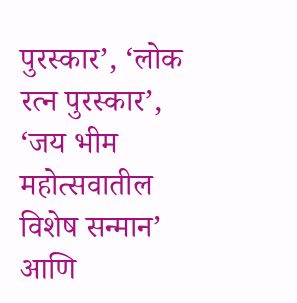पुरस्कार’, ‘लोक रत्न पुरस्कार’, ‘जय भीम महोत्सवातील विशेष सन्मान’ आणि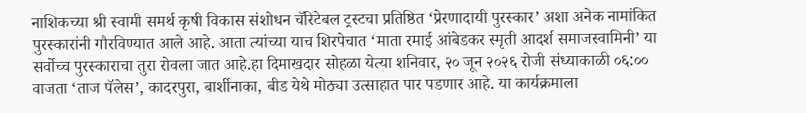नाशिकच्या श्री स्वामी समर्थ कृषी विकास संशोधन चॅरिटेबल ट्रस्टचा प्रतिष्ठित ‘प्रेरणादायी पुरस्कार’ अशा अनेक नामांकित पुरस्कारांनी गौरविण्यात आले आहे. आता त्यांच्या याच शिरपेचात ‘माता रमाई आंबेडकर स्मृती आदर्श समाजस्वामिनी’ या सर्वोच्च पुरस्काराचा तुरा रोवला जात आहे.हा दिमाखदार सोहळा येत्या शनिवार, २० जून २०२६ रोजी संध्याकाळी ०६:०० वाजता ‘ताज पॅलेस’, कादरपुरा, बार्शीनाका, बीड येथे मोठ्या उत्साहात पार पडणार आहे. या कार्यक्रमाला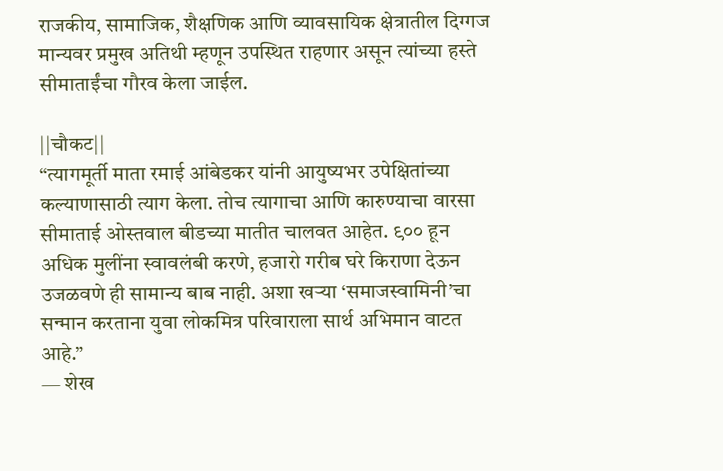राजकीय, सामाजिक, शैक्षणिक आणि व्यावसायिक क्षेत्रातील दिग्गज मान्यवर प्रमुख अतिथी म्हणून उपस्थित राहणार असून त्यांच्या हस्ते सीमाताईंचा गौरव केला जाईल.

||चौकट||
“त्यागमूर्ती माता रमाई आंबेडकर यांनी आयुष्यभर उपेक्षितांच्या कल्याणासाठी त्याग केला. तोच त्यागाचा आणि कारुण्याचा वारसा सीमाताई ओस्तवाल बीडच्या मातीत चालवत आहेत. ९०० हून अधिक मुलींना स्वावलंबी करणे, हजारो गरीब घरे किराणा देऊन उजळवणे ही सामान्य बाब नाही. अशा खऱ्या ‘समाजस्वामिनी’चा सन्मान करताना युवा लोकमित्र परिवाराला सार्थ अभिमान वाटत आहे.”
— शेख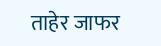ताहेर जाफर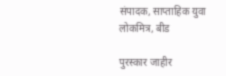संपादक, साप्ताहिक युवा लोकमित्र, बीड

पुरस्कार जाहीर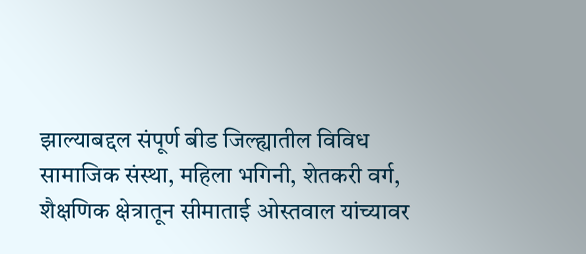झाल्याबद्दल संपूर्ण बीड जिल्ह्यातील विविध सामाजिक संस्था, महिला भगिनी, शेतकरी वर्ग, शैक्षणिक क्षेत्रातून सीमाताई ओस्तवाल यांच्यावर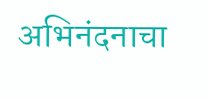अभिनंदनाचा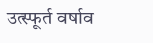उत्स्फूर्त वर्षाव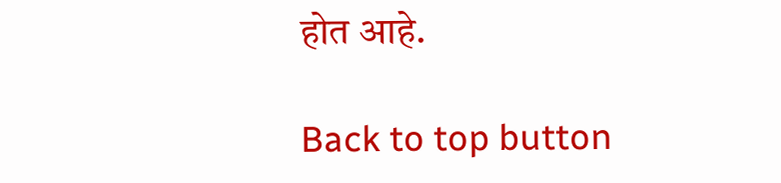होत आहे.

Back to top button